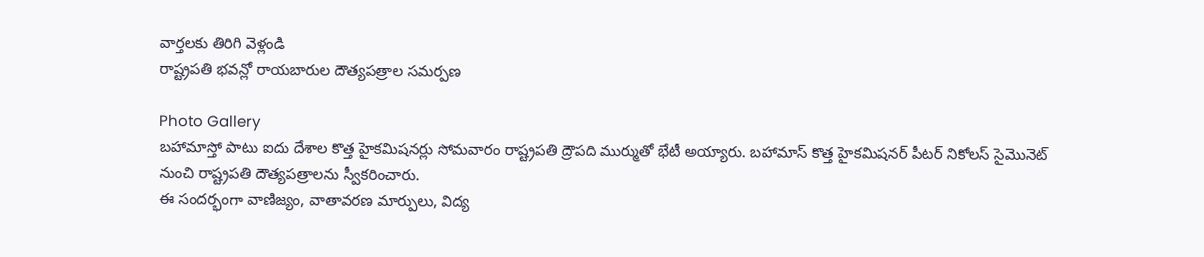వార్తలకు తిరిగి వెళ్లండి
రాష్ట్రపతి భవన్లో రాయబారుల దౌత్యపత్రాల సమర్పణ

Photo Gallery
బహామాస్తో పాటు ఐదు దేశాల కొత్త హైకమిషనర్లు సోమవారం రాష్ట్రపతి ద్రౌపది ముర్ముతో భేటీ అయ్యారు. బహామాస్ కొత్త హైకమిషనర్ పీటర్ నికోలస్ సైమొనెట్ నుంచి రాష్ట్రపతి దౌత్యపత్రాలను స్వీకరించారు.
ఈ సందర్భంగా వాణిజ్యం, వాతావరణ మార్పులు, విద్య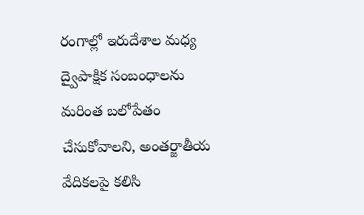రంగాల్లో ఇరుదేశాల మధ్య ద్వైపాక్షిక సంబంధాలను మరింత బలోపేతం చేసుకోవాలని, అంతర్జాతీయ వేదికలపై కలిసి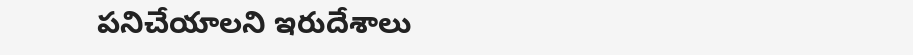పనిచేయాలని ఇరుదేశాలు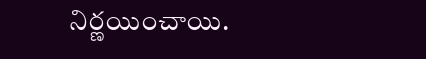నిర్ణయించాయి.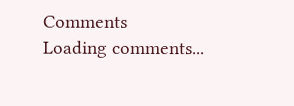Comments
Loading comments...